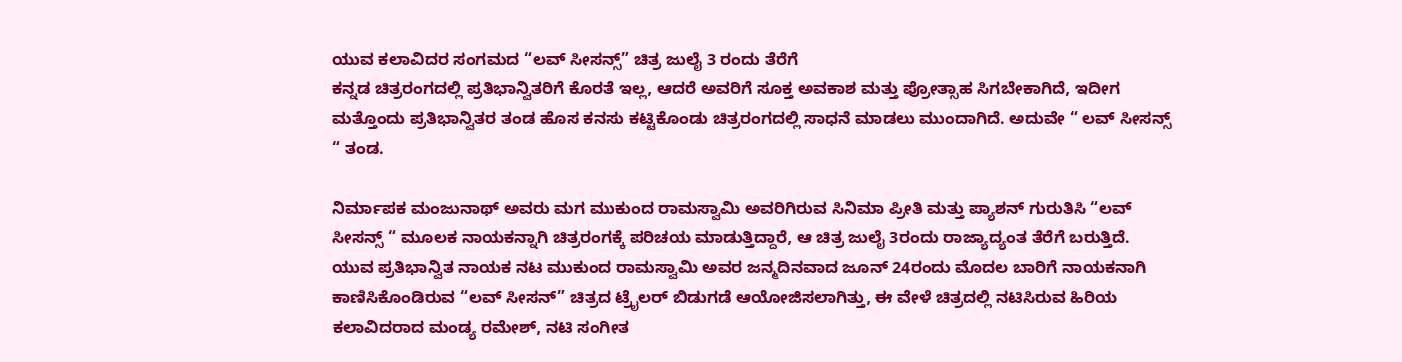ಯುವ ಕಲಾವಿದರ ಸಂಗಮದ “ಲವ್ ಸೀಸನ್ಸ್” ಚಿತ್ರ ಜುಲೈ 3 ರಂದು ತೆರೆಗೆ
ಕನ್ನಡ ಚಿತ್ರರಂಗದಲ್ಲಿ ಪ್ರತಿಭಾನ್ವಿತರಿಗೆ ಕೊರತೆ ಇಲ್ಲ, ಆದರೆ ಅವರಿಗೆ ಸೂಕ್ತ ಅವಕಾಶ ಮತ್ತು ಪ್ರೋತ್ಸಾಹ ಸಿಗಬೇಕಾಗಿದೆ, ಇದೀಗ ಮತ್ತೊಂದು ಪ್ರತಿಭಾನ್ವಿತರ ತಂಡ ಹೊಸ ಕನಸು ಕಟ್ಟಿಕೊಂಡು ಚಿತ್ರರಂಗದಲ್ಲಿ ಸಾಧನೆ ಮಾಡಲು ಮುಂದಾಗಿದೆ. ಅದುವೇ “ ಲವ್ ಸೀಸನ್ಸ್ “ ತಂಡ.

ನಿರ್ಮಾಪಕ ಮಂಜುನಾಥ್ ಅವರು ಮಗ ಮುಕುಂದ ರಾಮಸ್ವಾಮಿ ಅವರಿಗಿರುವ ಸಿನಿಮಾ ಪ್ರೀತಿ ಮತ್ತು ಪ್ಯಾಶನ್ ಗುರುತಿಸಿ “ಲವ್ ಸೀಸನ್ಸ್ “ ಮೂಲಕ ನಾಯಕನ್ನಾಗಿ ಚಿತ್ರರಂಗಕ್ಕೆ ಪರಿಚಯ ಮಾಡುತ್ತಿದ್ದಾರೆ, ಆ ಚಿತ್ರ ಜುಲೈ 3ರಂದು ರಾಜ್ಯಾದ್ಯಂತ ತೆರೆಗೆ ಬರುತ್ತಿದೆ.
ಯುವ ಪ್ರತಿಭಾನ್ವಿತ ನಾಯಕ ನಟ ಮುಕುಂದ ರಾಮಸ್ವಾಮಿ ಅವರ ಜನ್ಮದಿನವಾದ ಜೂನ್ 24ರಂದು ಮೊದಲ ಬಾರಿಗೆ ನಾಯಕನಾಗಿ ಕಾಣಿಸಿಕೊಂಡಿರುವ “ಲವ್ ಸೀಸನ್” ಚಿತ್ರದ ಟ್ರೈಲರ್ ಬಿಡುಗಡೆ ಆಯೋಜಿಸಲಾಗಿತ್ತು, ಈ ವೇಳೆ ಚಿತ್ರದಲ್ಲಿ ನಟಿಸಿರುವ ಹಿರಿಯ ಕಲಾವಿದರಾದ ಮಂಡ್ಯ ರಮೇಶ್, ನಟಿ ಸಂಗೀತ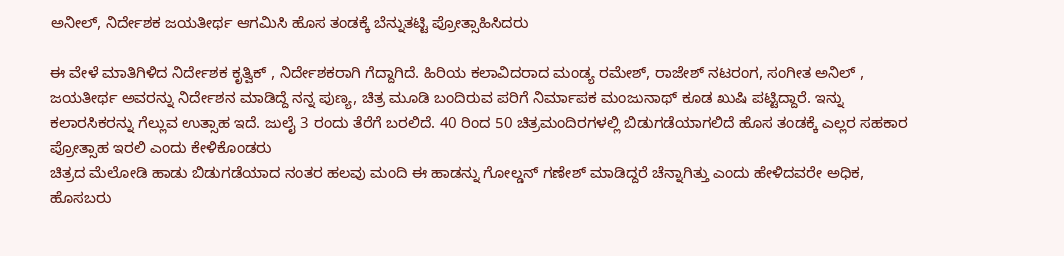ಅನೀಲ್, ನಿರ್ದೇಶಕ ಜಯತೀರ್ಥ ಆಗಮಿಸಿ ಹೊಸ ತಂಡಕ್ಕೆ ಬೆನ್ನುತಟ್ಟಿ ಪ್ರೋತ್ಸಾಹಿಸಿದರು

ಈ ವೇಳೆ ಮಾತಿಗಿಳಿದ ನಿರ್ದೇಶಕ ಕೃತ್ವಿಕ್ , ನಿರ್ದೇಶಕರಾಗಿ ಗೆದ್ದಾಗಿದೆ. ಹಿರಿಯ ಕಲಾವಿದರಾದ ಮಂಡ್ಯ ರಮೇಶ್, ರಾಜೇಶ್ ನಟರಂಗ, ಸಂಗೀತ ಅನಿಲ್ , ಜಯತೀರ್ಥ ಅವರನ್ನು ನಿರ್ದೇಶನ ಮಾಡಿದ್ದೆ ನನ್ನ ಪುಣ್ಯ, ಚಿತ್ರ ಮೂಡಿ ಬಂದಿರುವ ಪರಿಗೆ ನಿರ್ಮಾಪಕ ಮಂಜುನಾಥ್ ಕೂಡ ಖುಷಿ ಪಟ್ಟಿದ್ದಾರೆ. ಇನ್ನು ಕಲಾರಸಿಕರನ್ನು ಗೆಲ್ಲುವ ಉತ್ಸಾಹ ಇದೆ. ಜುಲೈ 3 ರಂದು ತೆರೆಗೆ ಬರಲಿದೆ. 40 ರಿಂದ 50 ಚಿತ್ರಮಂದಿರಗಳಲ್ಲಿ ಬಿಡುಗಡೆಯಾಗಲಿದೆ ಹೊಸ ತಂಡಕ್ಕೆ ಎಲ್ಲರ ಸಹಕಾರ ಪ್ರೋತ್ಸಾಹ ಇರಲಿ ಎಂದು ಕೇಳಿಕೊಂಡರು
ಚಿತ್ರದ ಮೆಲೋಡಿ ಹಾಡು ಬಿಡುಗಡೆಯಾದ ನಂತರ ಹಲವು ಮಂದಿ ಈ ಹಾಡನ್ನು ಗೋಲ್ಡನ್ ಗಣೇಶ್ ಮಾಡಿದ್ದರೆ ಚೆನ್ನಾಗಿತ್ತು ಎಂದು ಹೇಳಿದವರೇ ಅಧಿಕ, ಹೊಸಬರು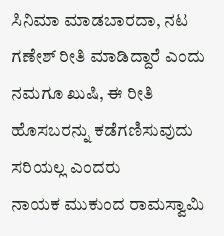ಸಿನಿಮಾ ಮಾಡಬಾರದಾ, ನಟ ಗಣೇಶ್ ರೀತಿ ಮಾಡಿದ್ದಾರೆ ಎಂದು ನಮಗೂ ಖುಷಿ, ಈ ರೀತಿ ಹೊಸಬರನ್ನು ಕಡೆಗಣಿಸುವುದು ಸರಿಯಲ್ಲ ಎಂದರು
ನಾಯಕ ಮುಕುಂದ ರಾಮಸ್ವಾಮಿ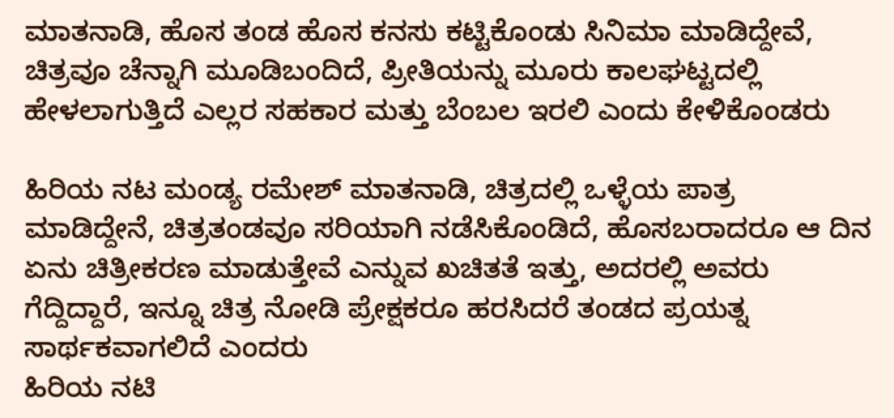ಮಾತನಾಡಿ, ಹೊಸ ತಂಡ ಹೊಸ ಕನಸು ಕಟ್ಟಿಕೊಂಡು ಸಿನಿಮಾ ಮಾಡಿದ್ದೇವೆ, ಚಿತ್ರವೂ ಚೆನ್ನಾಗಿ ಮೂಡಿಬಂದಿದೆ, ಪ್ರೀತಿಯನ್ನು ಮೂರು ಕಾಲಘಟ್ಟದಲ್ಲಿ ಹೇಳಲಾಗುತ್ತಿದೆ ಎಲ್ಲರ ಸಹಕಾರ ಮತ್ತು ಬೆಂಬಲ ಇರಲಿ ಎಂದು ಕೇಳಿಕೊಂಡರು

ಹಿರಿಯ ನಟ ಮಂಡ್ಯ ರಮೇಶ್ ಮಾತನಾಡಿ, ಚಿತ್ರದಲ್ಲಿ ಒಳ್ಳೆಯ ಪಾತ್ರ ಮಾಡಿದ್ದೇನೆ, ಚಿತ್ರತಂಡವೂ ಸರಿಯಾಗಿ ನಡೆಸಿಕೊಂಡಿದೆ, ಹೊಸಬರಾದರೂ ಆ ದಿನ ಏನು ಚಿತ್ರೀಕರಣ ಮಾಡುತ್ತೇವೆ ಎನ್ನುವ ಖಚಿತತೆ ಇತ್ತು, ಅದರಲ್ಲಿ ಅವರು ಗೆದ್ದಿದ್ದಾರೆ, ಇನ್ನೂ ಚಿತ್ರ ನೋಡಿ ಪ್ರೇಕ್ಷಕರೂ ಹರಸಿದರೆ ತಂಡದ ಪ್ರಯತ್ನ ಸಾರ್ಥಕವಾಗಲಿದೆ ಎಂದರು
ಹಿರಿಯ ನಟಿ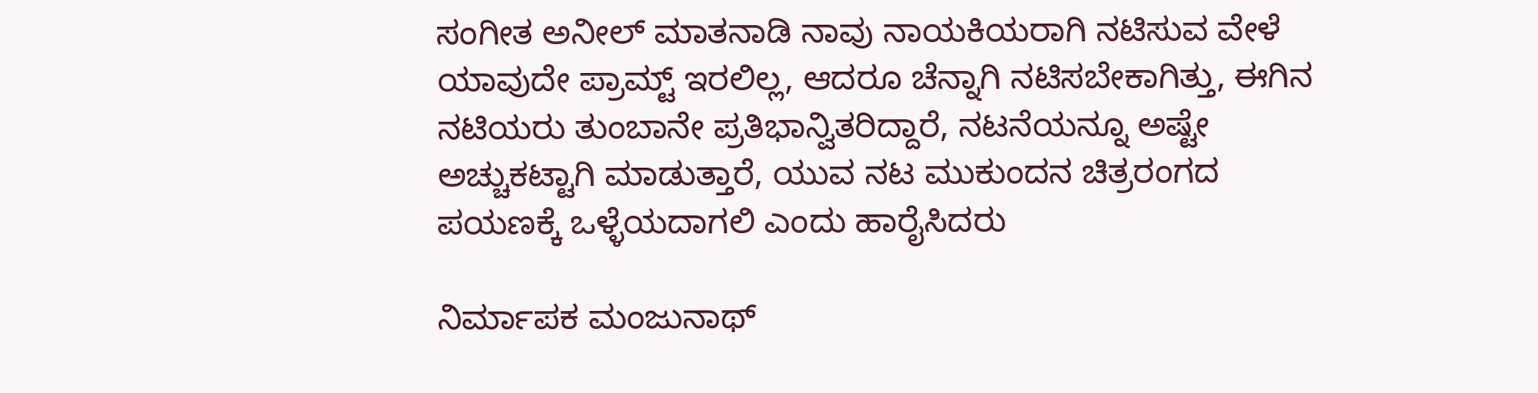ಸಂಗೀತ ಅನೀಲ್ ಮಾತನಾಡಿ ನಾವು ನಾಯಕಿಯರಾಗಿ ನಟಿಸುವ ವೇಳೆ ಯಾವುದೇ ಪ್ರಾಮ್ಟ್ ಇರಲಿಲ್ಲ, ಆದರೂ ಚೆನ್ನಾಗಿ ನಟಿಸಬೇಕಾಗಿತ್ತು, ಈಗಿನ ನಟಿಯರು ತುಂಬಾನೇ ಪ್ರತಿಭಾನ್ವಿತರಿದ್ದಾರೆ, ನಟನೆಯನ್ನೂ ಅಷ್ಟೇ ಅಚ್ಚುಕಟ್ಟಾಗಿ ಮಾಡುತ್ತಾರೆ, ಯುವ ನಟ ಮುಕುಂದನ ಚಿತ್ರರಂಗದ ಪಯಣಕ್ಕೆ ಒಳ್ಳೆಯದಾಗಲಿ ಎಂದು ಹಾರೈಸಿದರು

ನಿರ್ಮಾಪಕ ಮಂಜುನಾಥ್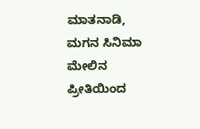ಮಾತನಾಡಿ, ಮಗನ ಸಿನಿಮಾ ಮೇಲಿನ ಪ್ರೀತಿಯಿಂದ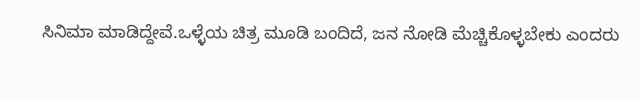ಸಿನಿಮಾ ಮಾಡಿದ್ದೇವೆ.ಒಳ್ಳೆಯ ಚಿತ್ರ ಮೂಡಿ ಬಂದಿದೆ, ಜನ ನೋಡಿ ಮೆಚ್ಚಿಕೊಳ್ಳಬೇಕು ಎಂದರು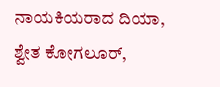ನಾಯಕಿಯರಾದ ದಿಯಾ, ಶ್ವೇತ ಕೋಗಲೂರ್,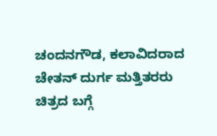ಚಂದನಗೌಡ, ಕಲಾವಿದರಾದ ಚೇತನ್ ದುರ್ಗ ಮತ್ತಿತರರು ಚಿತ್ರದ ಬಗ್ಗೆ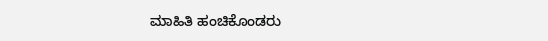ಮಾಹಿತಿ ಹಂಚಿಕೊಂಡರು